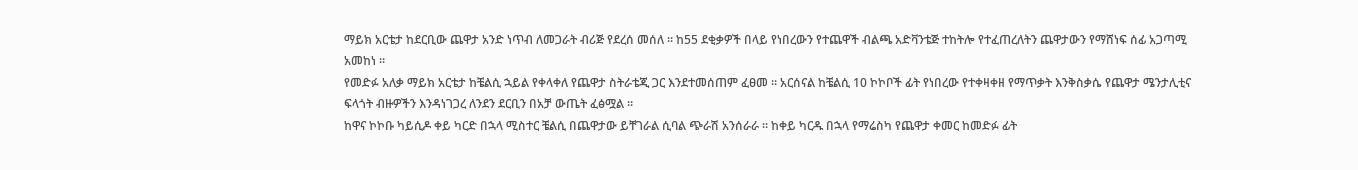ማይክ አርቴታ ከደርቢው ጨዋታ አንድ ነጥብ ለመጋራት ብሪጅ የደረሰ መሰለ ። ከ55 ደቂቃዎች በላይ የነበረውን የተጨዋች ብልጫ አድቫንቴጅ ተከትሎ የተፈጠረለትን ጨዋታውን የማሸነፍ ሰፊ አጋጣሚ አመከነ ።
የመድፉ አለቃ ማይክ አርቴታ ከቼልሲ ኋይል የቀላቀለ የጨዋታ ስትራቴጂ ጋር እንደተመሰጠም ፈፀመ ። አርሰናል ከቼልሲ 10 ኮኮቦች ፊት የነበረው የተቀዛቀዘ የማጥቃት እንቅስቃሴ የጨዋታ ሜንታሊቲና ፍላጎት ብዙዎችን እንዳነገጋረ ለንደን ደርቢን በአቻ ውጤት ፈፅሟል ።
ከዋና ኮኮቡ ካይሲዶ ቀይ ካርድ በኋላ ሚስተር ቼልሲ በጨዋታው ይቸገራል ሲባል ጭራሽ አንሰራራ ። ከቀይ ካርዱ በኋላ የማሬስካ የጨዋታ ቀመር ከመድፉ ፊት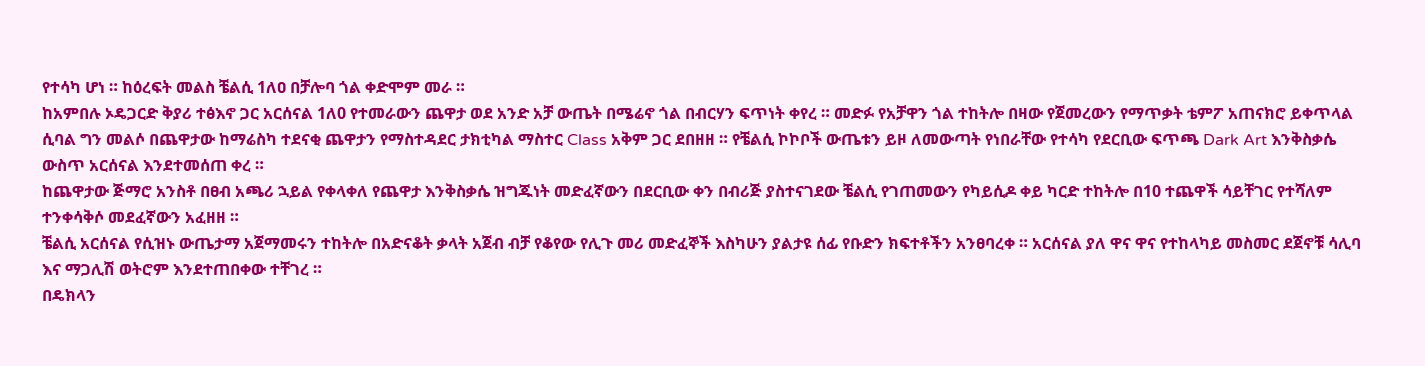የተሳካ ሆነ ። ከዕረፍት መልስ ቼልሲ 1ለዐ በቻሎባ ጎል ቀድሞም መራ ።
ከአምበሉ ኦዴጋርድ ቅያሪ ተፅእኖ ጋር አርሰናል 1ለ0 የተመራውን ጨዋታ ወደ አንድ አቻ ውጤት በሜሬኖ ጎል በብርሃን ፍጥነት ቀየረ ። መድፉ የአቻዋን ጎል ተከትሎ በዛው የጀመረውን የማጥቃት ቴምፖ አጠናክሮ ይቀጥላል ሲባል ግን መልሶ በጨዋታው ከማሬስካ ተደናቂ ጨዋታን የማስተዳደር ታክቲካል ማስተር Class አቅም ጋር ደበዘዘ ። የቼልሲ ኮኮቦች ውጤቱን ይዞ ለመውጣት የነበራቸው የተሳካ የደርቢው ፍጥጫ Dark Art እንቅስቃሴ ውስጥ አርሰናል እንደተመሰጠ ቀረ ።
ከጨዋታው ጅማሮ አንስቶ በፀብ አጫሪ ኋይል የቀላቀለ የጨዋታ እንቅስቃሴ ዝግጁነት መድፈኛውን በደርቢው ቀን በብሪጅ ያስተናገደው ቼልሲ የገጠመውን የካይሲዶ ቀይ ካርድ ተከትሎ በ10 ተጨዋች ሳይቸገር የተሻለም ተንቀሳቅሶ መደፈኛውን አፈዘዘ ።
ቼልሲ አርሰናል የሲዝኑ ውጤታማ አጀማመሩን ተከትሎ በአድናቆት ቃላት አጀብ ብቻ የቆየው የሊጉ መሪ መድፈኞች እስካሁን ያልታዩ ሰፊ የቡድን ክፍተቶችን አንፀባረቀ ። አርሰናል ያለ ዋና ዋና የተከላካይ መስመር ደጀኖቹ ሳሊባ እና ማጋሊሽ ወትሮም እንደተጠበቀው ተቸገረ ።
በዴክላን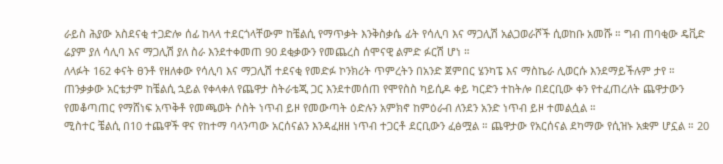ራይስ ሕያው አስደናቂ ተጋድሎ ሰፊ ከላላ ተደርጎላቸውም ከቼልሲ የማጥቃት እንቅስቃሴ ፊት የሳሊባ እና ማጋሊሽ አልጋወራሾች ሲወከቡ አመሹ ። ግብ ጠባቂው ዴቪድ ሬያም ያለ ሳሊባ እና ማጋሊሽ ያለ ስራ እንደተቀመጠ 90 ደቂቃውን የመጨረስ ሰሞናዊ ልምድ ፉርሽ ሆነ ።
ለላፉት 162 ቀናት ፀንቶ የዘለቀው የሳሊባ እና ማጋሊሽ ተደናቂ የመድፉ ኮንክሪት ጥምረትን በአንድ ጀምበር ሄንካፔ እና ማስኬራ ሊወርሱ እንደማይችሉም ታየ ። ጠንቃቃው አርቴታም ከቼልሲ ኋይል የቀላቀለ የጨዋታ ስትራቴጂ ጋር እንደተመሰጠ የሞየስስ ካይሲዶ ቀይ ካርድን ተከትሎ በደርቢው ቀን የተፈጠረለት ጨዋታውን የመቆጣጠር የማሸነፍ አጥቅቶ የመጫወት ሶስት ነጥብ ይዞ የመውጣት ዕድሉን አምክኖ ከምዕራብ ለንደን አንድ ነጥብ ይዞ ተመልሷል ።
ሚስተር ቼልሲ በ10 ተጨዋች ዋና የከተማ ባላንጣው አርሰናልን እንዳፈዘዘ ነጥብ ተጋርቶ ደርቢውን ፈፅሟል ። ጨዋታው የአርሰናል ደካማው የሲዝኑ አቋም ሆኗል ። 20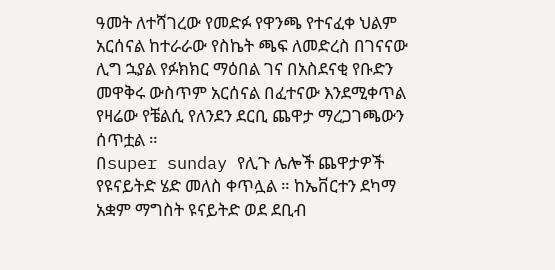ዓመት ለተሻገረው የመድፉ የዋንጫ የተናፈቀ ህልም አርሰናል ከተራራው የስኬት ጫፍ ለመድረስ በገናናው ሊግ ኋያል የፉክክር ማዕበል ገና በአስደናቂ የቡድን መዋቅሩ ውስጥም አርሰናል በፈተናው እንደሚቀጥል የዛሬው የቼልሲ የለንደን ደርቢ ጨዋታ ማረጋገጫውን ሰጥቷል ።
በsuper sunday የሊጉ ሌሎች ጨዋታዎች የዩናይትድ ሄድ መለስ ቀጥሏል ። ከኤቨርተን ደካማ አቋም ማግስት ዩናይትድ ወደ ደቢብ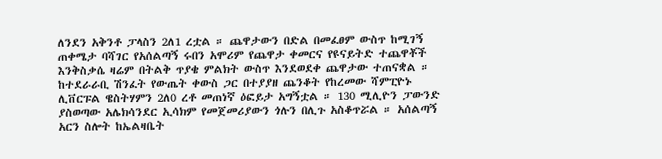ለንደን አቅንቶ ፓላስን 2ለ1 ረቷል ። ጨዋታውን በድል በመፈፀም ውስጥ ከሚገኝ ጠቀሜታ ባሻገር የአሰልጣኝ ሩበን አሞሪም የጨዋታ ቀመርና የዩናይትድ ተጨዋቾች እንቅስቃሴ ዛሬም በትልቅ ጥያቄ ምልክት ውስጥ እንደወደቀ ጨዋታው ተጠናቋል ።
ከተደራራቢ ሽንፈት የውጤት ቀውስ ጋር በተያያዘ ጨንቆት የከረመው ሻምፒዮኑ ሊቨርፑል ዌስትሃምን 2ለ0 ረቶ መጠነኛ ዕፎይታ አግኝቷል ። 130 ሚሊዮን ፓውንድ ያስወጣው አሌክሳንደር ኢሳክም የመጀመሪያውን ጎሉን በሊጉ አስቆጥሯል ። አሰልጣኝ አርን ስሎት ከኤልዛቤት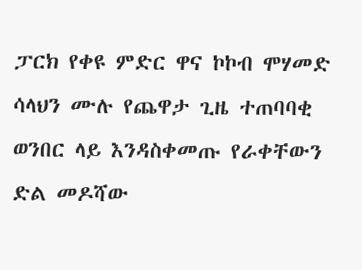ፓርክ የቀዩ ምድር ዋና ኮኮብ ሞሃመድ ሳላህን ሙሉ የጨዋታ ጊዜ ተጠባባቂ ወንበር ላይ እንዳስቀመጡ የራቀቸውን ድል መዶሻው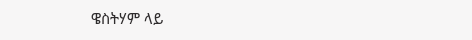ዌስትሃም ላይ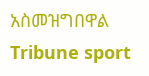አስመዝግበዋል
Tribune sport